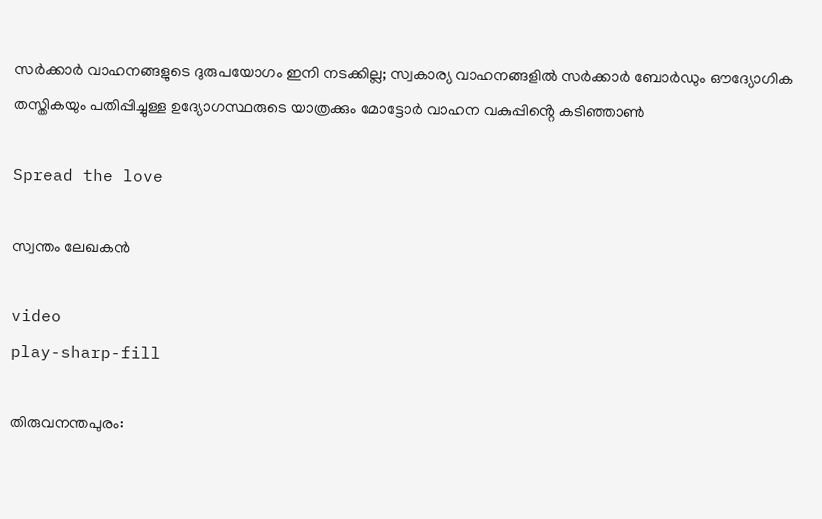സര്‍ക്കാര്‍ വാഹനങ്ങളുടെ ദുരുപയോഗം ഇനി നടക്കില്ല; സ്വകാര്യ വാഹനങ്ങളിൽ സർക്കാർ ബോർഡും ഔദ്യോഗിക തസ്തികയും പതിപ്പിച്ചുള്ള ഉദ്യോഗസ്ഥരുടെ യാത്രക്കും മോട്ടോർ വാഹന വകുപ്പിൻ്റെ കടിഞ്ഞാൺ

Spread the love

സ്വന്തം ലേഖകൻ

video
play-sharp-fill

തിരുവനന്തപുരം: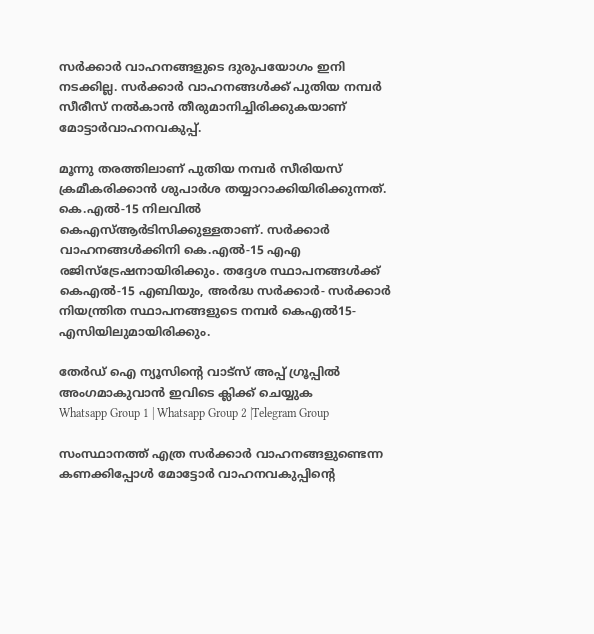സര്‍ക്കാര്‍ വാഹനങ്ങളുടെ ദുരുപയോഗം ഇനി നടക്കില്ല. സര്‍ക്കാര്‍ വാഹനങ്ങള്‍ക്ക് പുതിയ നമ്പർ സീരീസ് നല്‍കാന്‍ തീരുമാനിച്ചിരിക്കുകയാണ് മോട്ടാര്‍വാഹനവകുപ്പ്.

മൂന്നു തരത്തിലാണ് പുതിയ നമ്പർ സീരിയസ് ക്രമീകരിക്കാന്‍ ശുപാര്‍ശ തയ്യാറാക്കിയിരിക്കുന്നത്. കെ.എല്‍-15 നിലവില്‍ കെഎസ്‌ആര്‍ടിസിക്കുള്ളതാണ്. സര്‍ക്കാര്‍ വാഹനങ്ങള്‍ക്കിനി കെ.എല്‍-15 എഎ രജിസ്ട്രേഷനായിരിക്കും. തദ്ദേശ സ്ഥാപനങ്ങള്‍ക്ക് കെഎല്‍-15 എബിയും, അര്‍ദ്ധ സര്‍ക്കാര്‍- സര്‍ക്കാര്‍ നിയന്ത്രിത സ്ഥാപനങ്ങളുടെ നമ്പർ കെഎല്‍15-എസിയിലുമായിരിക്കും.

തേർഡ് ഐ ന്യൂസിന്റെ വാട്സ് അപ്പ് ഗ്രൂപ്പിൽ അംഗമാകുവാൻ ഇവിടെ ക്ലിക്ക് ചെയ്യുക
Whatsapp Group 1 | Whatsapp Group 2 |Telegram Group

സംസ്ഥാനത്ത് എത്ര സര്‍ക്കാര്‍ വാഹനങ്ങളുണ്ടെന്ന കണക്കിപ്പോള്‍ മോട്ടോര്‍ വാഹനവകുപ്പിന്റെ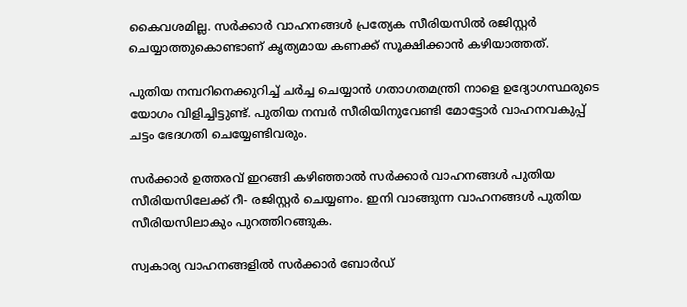കൈവശമില്ല. സര്‍ക്കാര്‍ വാഹനങ്ങള്‍ പ്രത്യേക സീരിയസില്‍ രജിസ്റ്റര്‍ ചെയ്യാത്തുകൊണ്ടാണ് കൃത്യമായ കണക്ക് സൂക്ഷിക്കാന്‍ കഴിയാത്തത്.

പുതിയ നമ്പറിനെക്കുറിച്ച്‌ ചര്‍ച്ച ചെയ്യാന്‍ ഗതാഗതമന്ത്രി നാളെ ഉദ്യോഗസ്ഥരുടെ യോഗം വിളിച്ചിട്ടുണ്ട്. പുതിയ നമ്പർ സീരിയിനുവേണ്ടി മോട്ടോര്‍ വാഹനവകുപ്പ് ചട്ടം ഭേദഗതി ചെയ്യേണ്ടിവരും.

സര്‍ക്കാര്‍ ഉത്തരവ് ഇറങ്ങി കഴിഞ്ഞാല്‍ സര്‍ക്കാര്‍ വാഹനങ്ങള്‍ പുതിയ സീരിയസിലേക്ക് റീ- രജിസ്റ്റര്‍ ചെയ്യണം. ഇനി വാങ്ങുന്ന വാഹനങ്ങള്‍ പുതിയ സീരിയസിലാകും പുറത്തിറങ്ങുക.

സ്വകാര്യ വാഹനങ്ങളില്‍ സര്‍ക്കാര്‍ ബോര്‍ഡ്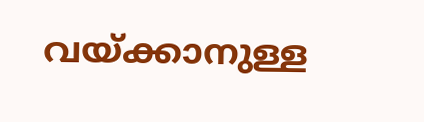വയ്ക്കാനുള്ള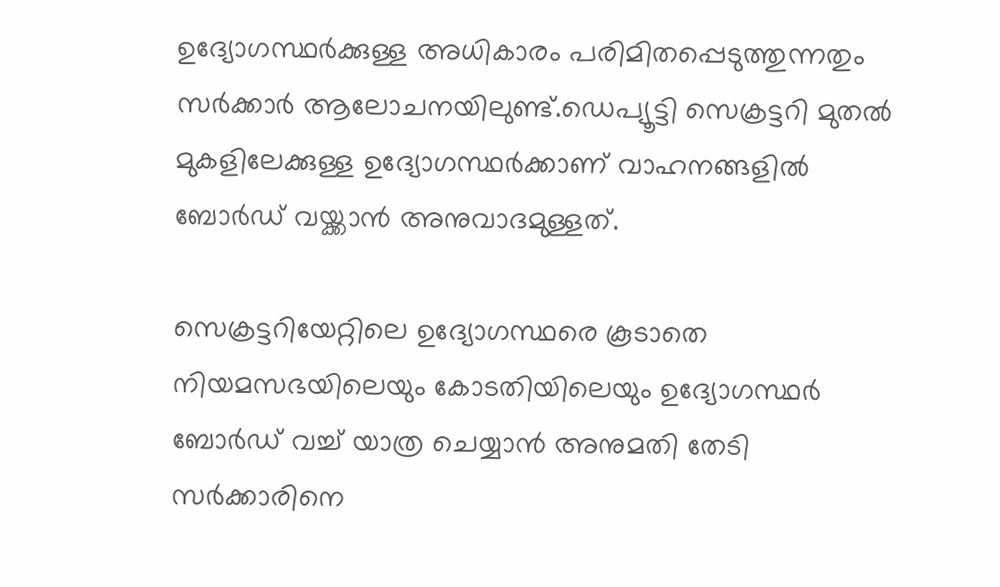ഉദ്യോഗസ്ഥര്‍ക്കുള്ള അധികാരം പരിമിതപ്പെടുത്തുന്നതും സര്‍ക്കാര്‍ ആലോചനയിലുണ്ട്.ഡെപ്യൂട്ടി സെക്രട്ടറി മുതല്‍ മുകളിലേക്കുള്ള ഉദ്യോഗസ്ഥര്‍ക്കാണ് വാഹനങ്ങളില്‍ ബോര്‍ഡ് വയ്ക്കാന്‍ അനുവാദമുള്ളത്.

സെക്രട്ടറിയേറ്റിലെ ഉദ്യോഗസ്ഥരെ കൂടാതെ നിയമസഭയിലെയും കോടതിയിലെയും ഉദ്യോഗസ്ഥര്‍ ബോര്‍ഡ് വച്ച്‌ യാത്ര ചെയ്യാന്‍ അനുമതി തേടി സര്‍ക്കാരിനെ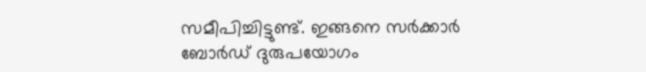സമീപിച്ചിട്ടുണ്ട്. ഇങ്ങനെ സര്‍ക്കാര്‍ ബോര്‍ഡ് ദുരുപയോഗം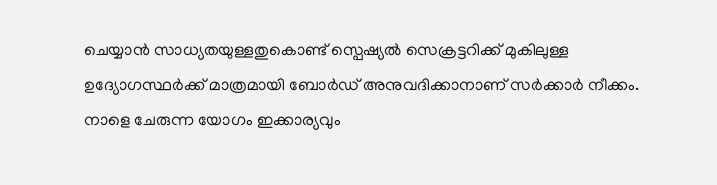ചെയ്യാന്‍ സാധ്യതയുള്ളതുകൊണ്ട് സ്പെഷ്യല്‍ സെക്രട്ടറിക്ക് മുകിലുള്ള ഉദ്യോഗസ്ഥര്‍ക്ക് മാത്രമായി ബോര്‍ഡ് അനുവദിക്കാനാണ് സര്‍ക്കാര്‍ നീക്കം. നാളെ ചേരുന്ന യോഗം ഇക്കാര്യവും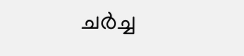ചര്‍ച്ച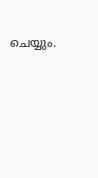ചെയ്യും.